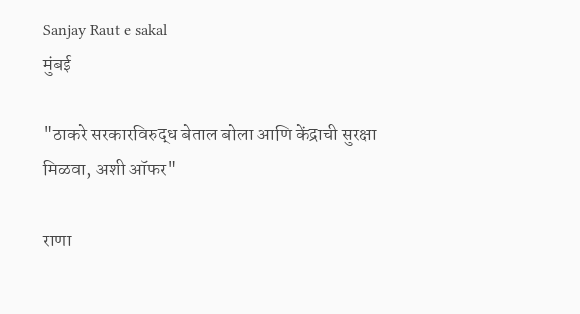Sanjay Raut e sakal
मुंबई

"ठाकरे सरकारविरुद्ध बेताल बोला आणि केंद्राची सुरक्षा मिळवा, अशी ऑफर"

राणा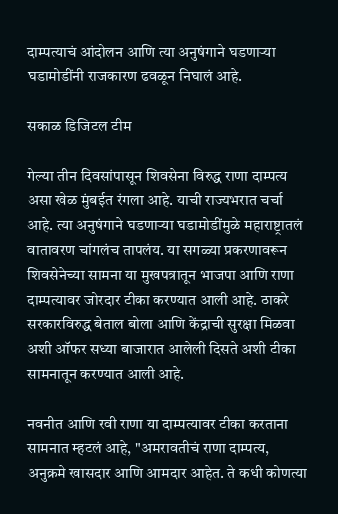दाम्पत्याचं आंदोलन आणि त्या अनुषंगाने घडणाऱ्या घडामोडींनी राजकारण ढवळून निघालं आहे.

सकाळ डिजिटल टीम

गेल्या तीन दिवसांपासून शिवसेना विरुद्ध राणा दाम्पत्य असा खेळ मुंबईत रंगला आहे. याची राज्यभरात चर्चा आहे. त्या अनुषंगाने घडणाऱ्या घडामोडींमुळे महाराष्ट्रातलं वातावरण चांगलंच तापलंय. या सगळ्या प्रकरणावरून शिवसेनेच्या सामना या मुखपत्रातून भाजपा आणि राणा दाम्पत्यावर जोरदार टीका करण्यात आली आहे. ठाकरे सरकारविरुद्ध बेताल बोला आणि केंद्राची सुरक्षा मिळवा अशी ऑफर सध्या बाजारात आलेली दिसते अशी टीका सामनातून करण्यात आली आहे.

नवनीत आणि रवी राणा या दाम्पत्यावर टीका करताना सामनात म्हटलं आहे, "अमरावतीचं राणा दाम्पत्य, अनुक्रमे खासदार आणि आमदार आहेत. ते कधी कोणत्या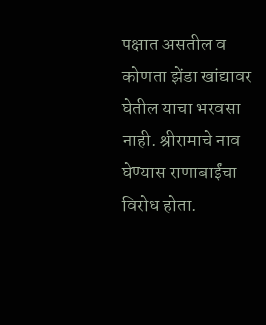पक्षात असतील व कोणता झेंडा खांद्यावर घेतील याचा भरवसा नाही. श्रीरामाचे नाव घेण्यास राणाबाईंचा विरोध होता.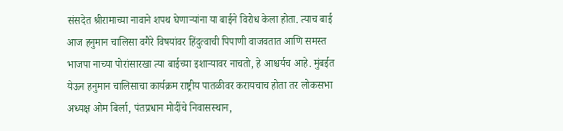संसदेत श्रीरामाच्या नावाने शपथ घेणाऱ्यांना या बाईने विरोध केला होता. त्याच बाई आज हनुमान चालिसा वगैरे विषयांवर हिंदुत्वाची पिपाणी वाजवतात आणि समस्त भाजपा नाच्या पोरांसारखा त्या बाईच्या इशाऱ्यावर नाचतो, हे आश्चर्यच आहे. मुंबईत येऊन हनुमान चालिसाचा कार्यक्रम राष्ट्रीय पातळीवर करायचाच होता तर लोकसभा अध्यक्ष ओम बिर्ला, पंतप्रधान मोदींचे निवासस्थान,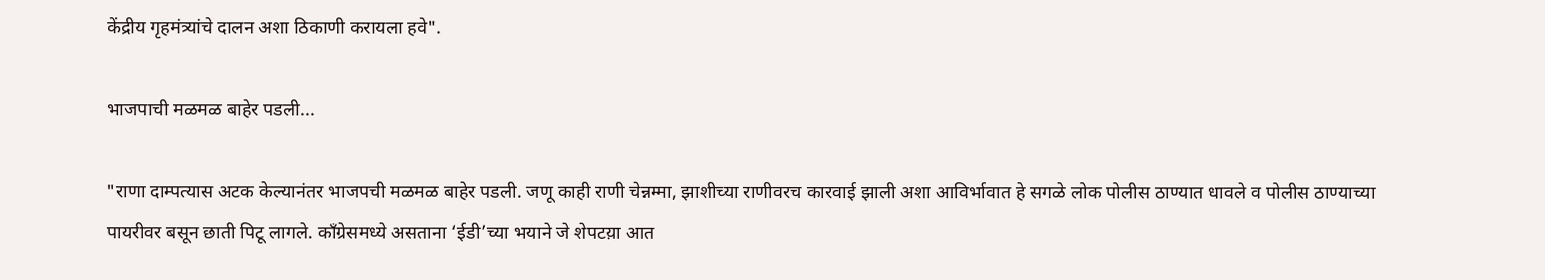केंद्रीय गृहमंत्र्यांचे दालन अशा ठिकाणी करायला हवे".

भाजपाची मळमळ बाहेर पडली...

"राणा दाम्पत्यास अटक केल्यानंतर भाजपची मळमळ बाहेर पडली. जणू काही राणी चेन्नम्मा, झाशीच्या राणीवरच कारवाई झाली अशा आविर्भावात हे सगळे लोक पोलीस ठाण्यात धावले व पोलीस ठाण्याच्या पायरीवर बसून छाती पिटू लागले. काँग्रेसमध्ये असताना ‘ईडी’च्या भयाने जे शेपटय़ा आत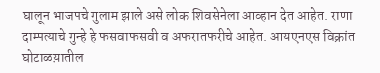घालून भाजपचे गुलाम झाले असे लोक शिवसेनेला आव्हान देत आहेत. राणा दाम्पत्याचे गुन्हे हे फसवाफसवी व अफरातफरीचे आहेत. आयएनएस विक्रांत घोटाळय़ातील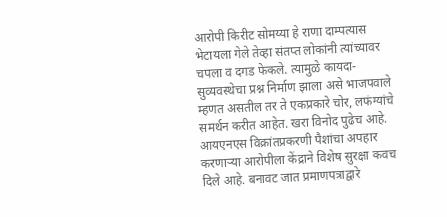आरोपी किरीट सोमय्या हे राणा दाम्पत्यास भेटायला गेले तेव्हा संतप्त लोकांनी त्यांच्यावर चपला व दगड फेकले. त्यामुळे कायदा-सुव्यवस्थेचा प्रश्न निर्माण झाला असे भाजपवाले म्हणत असतील तर ते एकप्रकारे चोर, लफंग्यांचे समर्थन करीत आहेत. खरा विनोद पुढेच आहे. आयएनएस विक्रांतप्रकरणी पैशांचा अपहार करणाऱ्या आरोपीला केंद्राने विशेष सुरक्षा कवच दिले आहे. बनावट जात प्रमाणपत्राद्वारे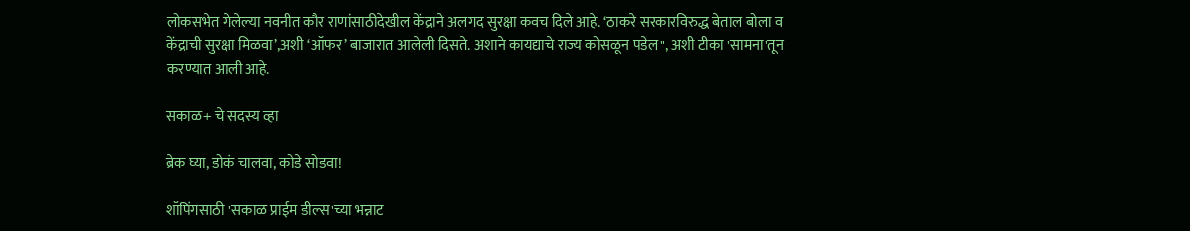लोकसभेत गेलेल्या नवनीत कौर राणांसाठीदेखील केंद्राने अलगद सुरक्षा कवच दिले आहे. ‘ठाकरे सरकारविरुद्ध बेताल बोला व केंद्राची सुरक्षा मिळवा’,अशी ‘ऑफर’ बाजारात आलेली दिसते. अशाने कायद्याचे राज्य कोसळून पडेल", अशी टीका 'सामना'तून करण्यात आली आहे.

सकाळ+ चे सदस्य व्हा

ब्रेक घ्या, डोकं चालवा, कोडे सोडवा!

शॉपिंगसाठी 'सकाळ प्राईम डील्स'च्या भन्नाट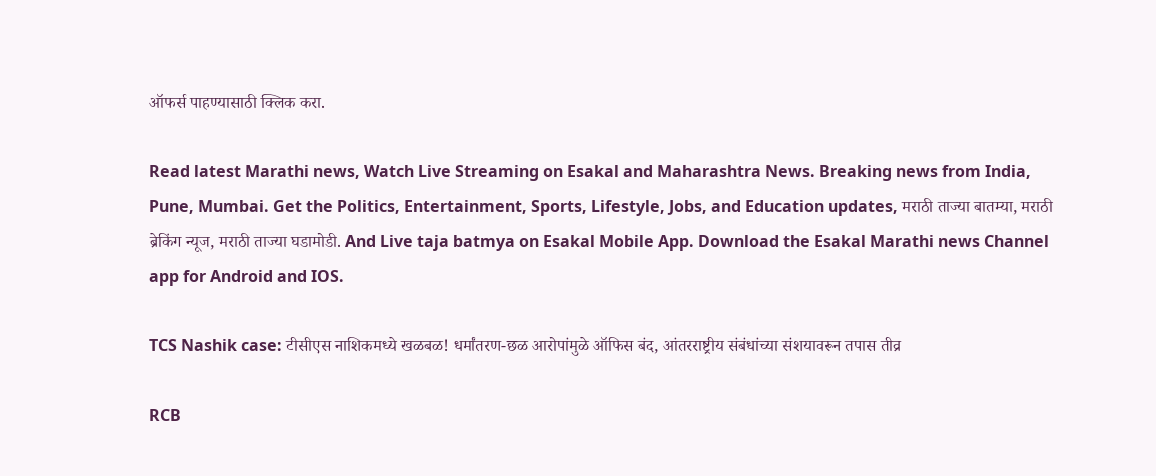ऑफर्स पाहण्यासाठी क्लिक करा.

Read latest Marathi news, Watch Live Streaming on Esakal and Maharashtra News. Breaking news from India, Pune, Mumbai. Get the Politics, Entertainment, Sports, Lifestyle, Jobs, and Education updates, मराठी ताज्या बातम्या, मराठी ब्रेकिंग न्यूज, मराठी ताज्या घडामोडी. And Live taja batmya on Esakal Mobile App. Download the Esakal Marathi news Channel app for Android and IOS.

TCS Nashik case: टीसीएस नाशिकमध्ये खळबळ! धर्मांतरण-छळ आरोपांमुळे ऑफिस बंद, आंतरराष्ट्रीय संबंधांच्या संशयावरून तपास तीव्र

RCB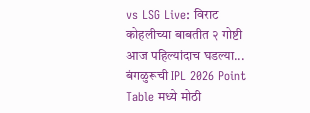vs LSG Live: विराट कोहलीच्या बाबतीत २ गोष्टी आज पहिल्यांदाच घडल्या... बंगळुरूची IPL 2026 Point Table मध्ये मोठी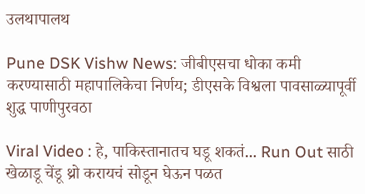उलथापालथ

Pune DSK Vishw News: जीबीएसचा धोका कमी करण्यासाठी महापालिकेचा निर्णय; डीएसके विश्वला पावसाळ्यापूर्वी शुद्ध पाणीपुरवठा

Viral Video : हे, पाकिस्तानातच घडू शकतं... Run Out साठी खेळाडू चेंडू थ्रो करायचं सोडून घेऊन पळत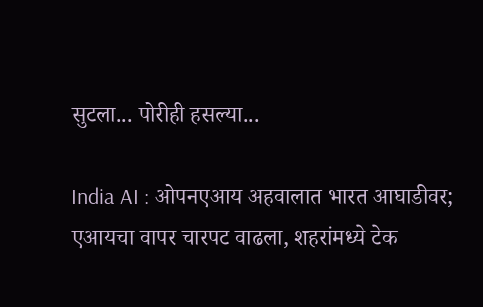सुटला... पोरीही हसल्या...

India AI : ओपनएआय अहवालात भारत आघाडीवर; एआयचा वापर चारपट वाढला, शहरांमध्ये टेक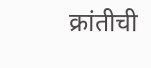क्रांतीची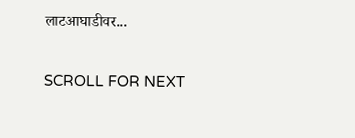लाटआघाडीवर...

SCROLL FOR NEXT